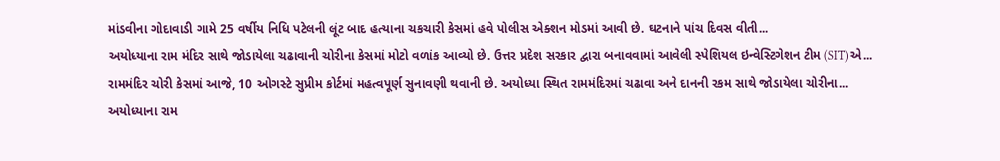માંડવીના ગોદાવાડી ગામે 25 વર્ષીય નિધિ પટેલની લૂંટ બાદ હત્યાના ચકચારી કેસમાં હવે પોલીસ એક્શન મોડમાં આવી છે. ઘટનાને પાંચ દિવસ વીતી...
અયોધ્યાના રામ મંદિર સાથે જોડાયેલા ચઢાવાની ચોરીના કેસમાં મોટો વળાંક આવ્યો છે. ઉત્તર પ્રદેશ સરકાર દ્વારા બનાવવામાં આવેલી સ્પેશિયલ ઇન્વેસ્ટિગેશન ટીમ (SIT)એ...
રામમંદિર ચોરી કેસમાં આજે, 10 ઓગસ્ટે સુપ્રીમ કોર્ટમાં મહત્વપૂર્ણ સુનાવણી થવાની છે. અયોધ્યા સ્થિત રામમંદિરમાં ચઢાવા અને દાનની રકમ સાથે જોડાયેલા ચોરીના...
અયોધ્યાના રામ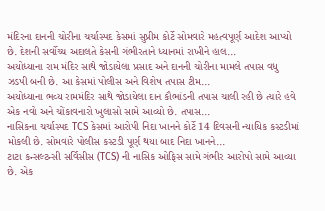મંદિરના દાનની ચોરીના ચર્ચાસ્પદ કેસમાં સુપ્રીમ કોર્ટે સોમવારે મહત્વપૂર્ણ આદેશ આપ્યો છે. દેશની સર્વોચ્ચ અદાલતે કેસની ગંભીરતાને ધ્યાનમાં રાખીને હાલ...
અયોધ્યાના રામ મંદિર સાથે જોડાયેલા પ્રસાદ અને દાનની ચોરીના મામલે તપાસ વધુ ઝડપી બની છે. આ કેસમાં પોલીસ અને વિશેષ તપાસ ટીમ...
અયોધ્યાના ભવ્ય રામમંદિર સાથે જોડાયેલા દાન કૌભાંડની તપાસ ચાલી રહી છે ત્યારે હવે એક નવો અને ચોંકાવનારો ખુલાસો સામે આવ્યો છે. તપાસ...
નાસિકના ચર્ચાસ્પદ TCS કેસમાં આરોપી નિદા ખાનને કોર્ટે 14 દિવસની ન્યાયિક કસ્ટડીમાં મોકલી છે. સોમવારે પોલીસ કસ્ટડી પૂર્ણ થયા બાદ નિદા ખાનને...
ટાટા કન્સલ્ટન્સી સર્વિસીસ (TCS) ની નાસિક ઓફિસ સામે ગંભીર આરોપો સામે આવ્યા છે. એક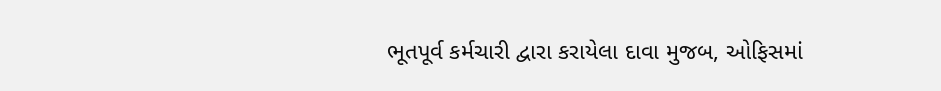ભૂતપૂર્વ કર્મચારી દ્વારા કરાયેલા દાવા મુજબ, ઓફિસમાં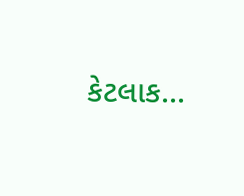કેટલાક...